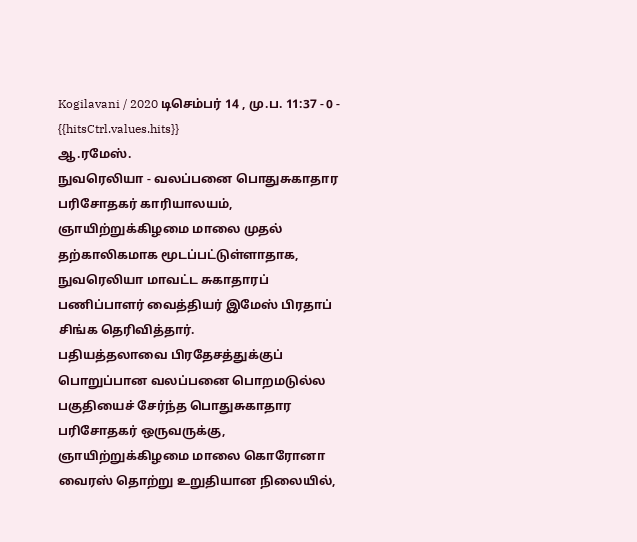Kogilavani / 2020 டிசெம்பர் 14 , மு.ப. 11:37 - 0 - {{hitsCtrl.values.hits}}
ஆ.ரமேஸ்.
நுவரெலியா - வலப்பனை பொதுசுகாதார பரிசோதகர் காரியாலயம், ஞாயிற்றுக்கிழமை மாலை முதல் தற்காலிகமாக மூடப்பட்டுள்ளாதாக, நுவரெலியா மாவட்ட சுகாதாரப் பணிப்பாளர் வைத்தியர் இமேஸ் பிரதாப் சிங்க தெரிவித்தார்.
பதியத்தலாவை பிரதேசத்துக்குப் பொறுப்பான வலப்பனை பொறமடுல்ல பகுதியைச் சேர்ந்த பொதுசுகாதார பரிசோதகர் ஒருவருக்கு, ஞாயிற்றுக்கிழமை மாலை கொரோனா வைரஸ் தொற்று உறுதியான நிலையில்,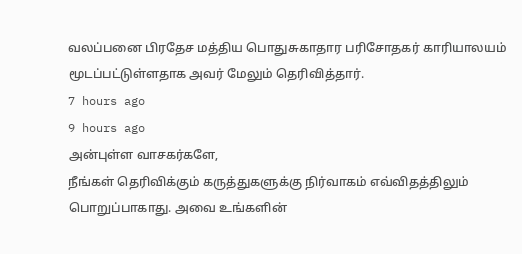வலப்பனை பிரதேச மத்திய பொதுசுகாதார பரிசோதகர் காரியாலயம் மூடப்பட்டுள்ளதாக அவர் மேலும் தெரிவித்தார்.
7 hours ago
9 hours ago
அன்புள்ள வாசகர்களே,
நீங்கள் தெரிவிக்கும் கருத்துகளுக்கு நிர்வாகம் எவ்விதத்திலும் பொறுப்பாகாது. அவை உங்களின்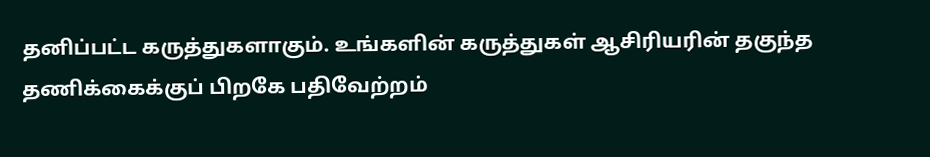தனிப்பட்ட கருத்துகளாகும். உங்களின் கருத்துகள் ஆசிரியரின் தகுந்த தணிக்கைக்குப் பிறகே பதிவேற்றம்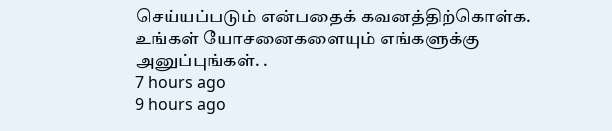செய்யப்படும் என்பதைக் கவனத்திற்கொள்க. உங்கள் யோசனைகளையும் எங்களுக்கு அனுப்புங்கள். .
7 hours ago
9 hours ago